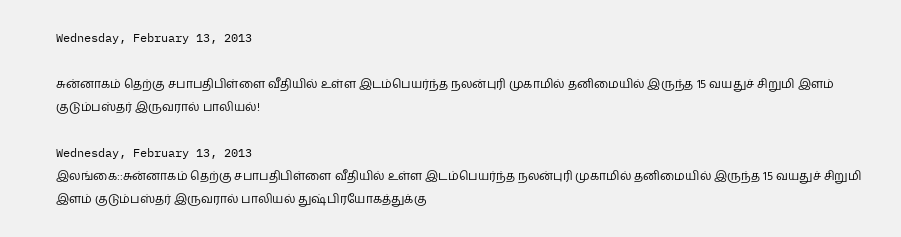Wednesday, February 13, 2013

சுன்னாகம் தெற்கு சபாபதிபிள்ளை வீதியில் உள்ள இடம்பெயர்ந்த நலன்புரி முகாமில் தனிமையில் இருந்த 15 வயதுச் சிறுமி இளம் குடும்பஸ்தர் இருவரால் பாலியல்!

Wednesday, February 13, 2013
இலங்கை::சுன்னாகம் தெற்கு சபாபதிபிள்ளை வீதியில் உள்ள இடம்பெயர்ந்த நலன்புரி முகாமில் தனிமையில் இருந்த 15 வயதுச் சிறுமி இளம் குடும்பஸ்தர் இருவரால் பாலியல் துஷ்பிரயோகத்துக்கு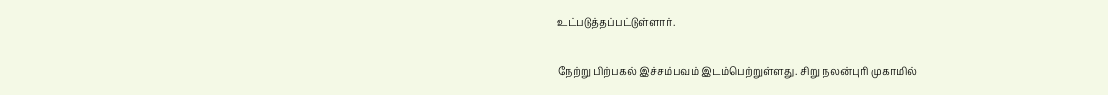உட்படுத்தப்பட்டுள்ளார்.

நேற்று பிற்பகல் இச்சம்பவம் இடம்பெற்றுள்ளது. சிறு நலன்புரி முகாமில்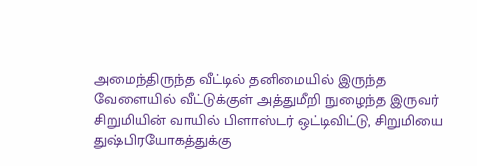அமைந்திருந்த வீட்டில் தனிமையில் இருந்த வேளையில் வீட்டுக்குள் அத்துமீறி நுழைந்த இருவர் சிறுமியின் வாயில் பிளாஸ்டர் ஒட்டிவிட்டு, சிறுமியை துஷ்பிரயோகத்துக்கு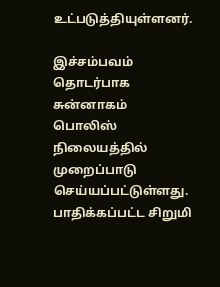உட்படுத்தியுள்ளனர்.

இச்சம்பவம் தொடர்பாக சுன்னாகம் பொலிஸ் நிலையத்தில் முறைப்பாடு செய்யப்பட்டுள்ளது. பாதிக்கப்பட்ட சிறுமி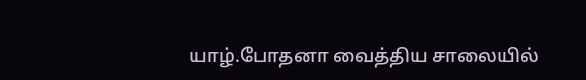யாழ்.போதனா வைத்திய சாலையில்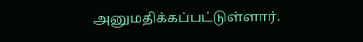அனுமதிக்கப்பட்டுள்ளார்.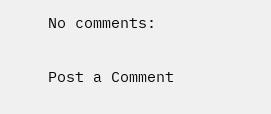No comments:

Post a Comment